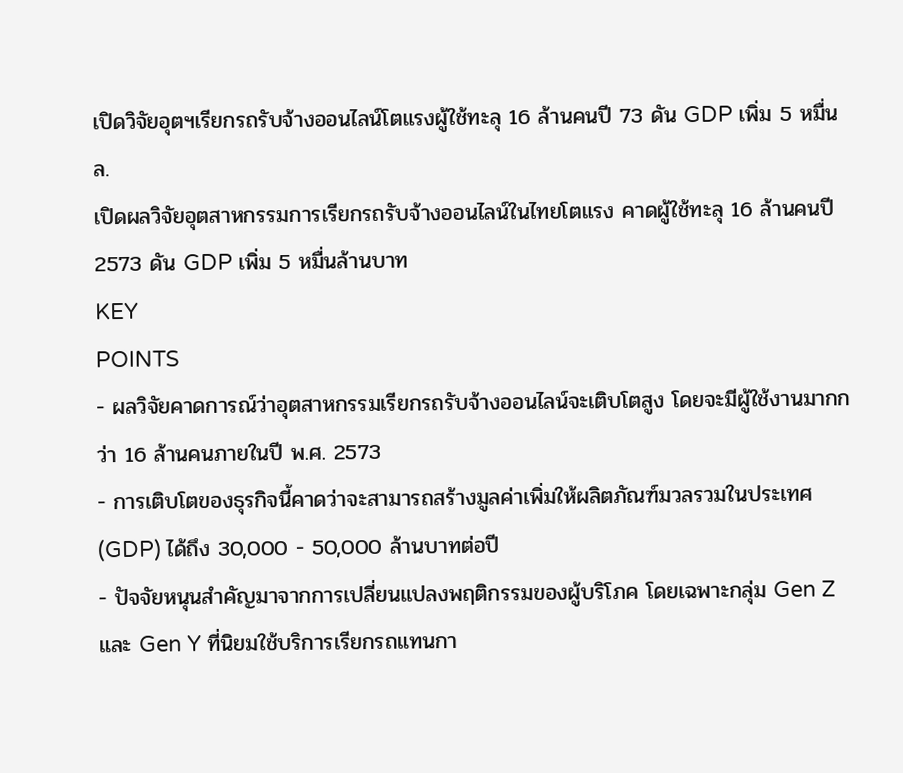เปิดวิจัยอุตฯเรียกรถรับจ้างออนไลน์โตแรงผู้ใช้ทะลุ 16 ล้านคนปี 73 ดัน GDP เพิ่ม 5 หมื่นล.
เปิดผลวิจัยอุตสาหกรรมการเรียกรถรับจ้างออนไลน์ในไทยโตแรง คาดผู้ใช้ทะลุ 16 ล้านคนปี 2573 ดัน GDP เพิ่ม 5 หมื่นล้านบาท
KEY
POINTS
- ผลวิจัยคาดการณ์ว่าอุตสาหกรรมเรียกรถรับจ้างออนไลน์จะเติบโตสูง โดยจะมีผู้ใช้งานมากกว่า 16 ล้านคนภายในปี พ.ศ. 2573
- การเติบโตของธุรกิจนี้คาดว่าจะสามารถสร้างมูลค่าเพิ่มให้ผลิตภัณฑ์มวลรวมในประเทศ (GDP) ได้ถึง 30,000 - 50,000 ล้านบาทต่อปี
- ปัจจัยหนุนสำคัญมาจากการเปลี่ยนแปลงพฤติกรรมของผู้บริโภค โดยเฉพาะกลุ่ม Gen Z และ Gen Y ที่นิยมใช้บริการเรียกรถแทนกา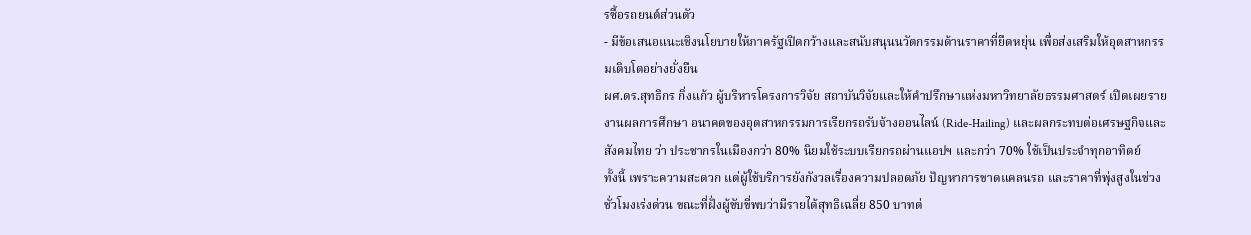รซื้อรถยนต์ส่วนตัว
- มีข้อเสนอแนะเชิงนโยบายให้ภาครัฐเปิดกว้างและสนับสนุนนวัตกรรมด้านราคาที่ยืดหยุ่น เพื่อส่งเสริมให้อุตสาหกรรมเติบโตอย่างยั่งยืน
ผศ.ดร.สุทธิกร กิ่งแก้ว ผู้บริหารโครงการวิจัย สถาบันวิจัยและให้คำปรึกษาแห่งมหาวิทยาลัยธรรมศาสตร์ เปิดเผยรายงานผลการศึกษา อนาคตของอุตสาหกรรมการเรียกรถรับจ้างออนไลน์ (Ride-Hailing) และผลกระทบต่อเศรษฐกิจและสังคมไทย ว่า ประชากรในเมืองกว่า 80% นิยมใช้ระบบเรียกรถผ่านแอปฯ และกว่า 70% ใช้เป็นประจำทุกอาทิตย์
ทั้งนี้ เพราะความสะดวก แต่ผู้ใช้บริการยังกังวลเรื่องความปลอดภัย ปัญหาการขาดแคลนรถ และราคาที่พุ่งสูงในช่วงชั่วโมงเร่งด่วน ขณะที่ฝั่งผู้ขับขี่พบว่ามีรายได้สุทธิเฉลี่ย 850 บาทต่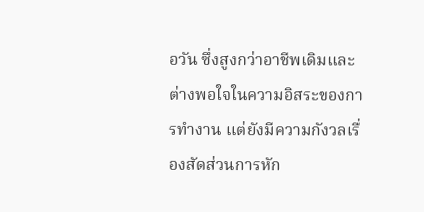อวัน ซึ่งสูงกว่าอาชีพเดิมและต่างพอใจในความอิสระของการทำงาน แต่ยังมีความกังวลเรื่องสัดส่วนการหัก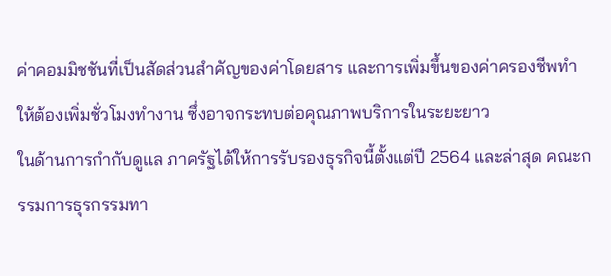ค่าคอมมิชชันที่เป็นสัดส่วนสำคัญของค่าโดยสาร และการเพิ่มขึ้นของค่าครองชีพทำให้ต้องเพิ่มชั่วโมงทำงาน ซึ่งอาจกระทบต่อคุณภาพบริการในระยะยาว
ในด้านการกำกับดูแล ภาครัฐได้ให้การรับรองธุรกิจนี้ตั้งแต่ปี 2564 และล่าสุด คณะกรรมการธุรกรรมทา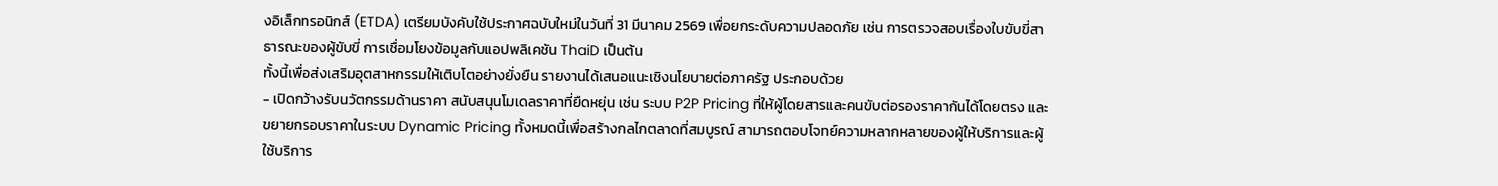งอิเล็กทรอนิกส์ (ETDA) เตรียมบังคับใช้ประกาศฉบับใหม่ในวันที่ 31 มีนาคม 2569 เพื่อยกระดับความปลอดภัย เช่น การตรวจสอบเรื่องใบขับขี่สาธารณะของผู้ขับขี่ การเชื่อมโยงข้อมูลกับแอปพลิเคชัน ThaiD เป็นต้น
ทั้งนี้เพื่อส่งเสริมอุตสาหกรรมให้เติบโตอย่างยั่งยืน รายงานได้เสนอแนะเชิงนโยบายต่อภาครัฐ ประกอบด้วย
- เปิดกว้างรับนวัตกรรมด้านราคา สนับสนุนโมเดลราคาที่ยืดหยุ่น เช่น ระบบ P2P Pricing ที่ให้ผู้โดยสารและคนขับต่อรองราคากันได้โดยตรง และขยายกรอบราคาในระบบ Dynamic Pricing ทั้งหมดนี้เพื่อสร้างกลไกตลาดที่สมบูรณ์ สามารถตอบโจทย์ความหลากหลายของผู้ให้บริการและผู้ใช้บริการ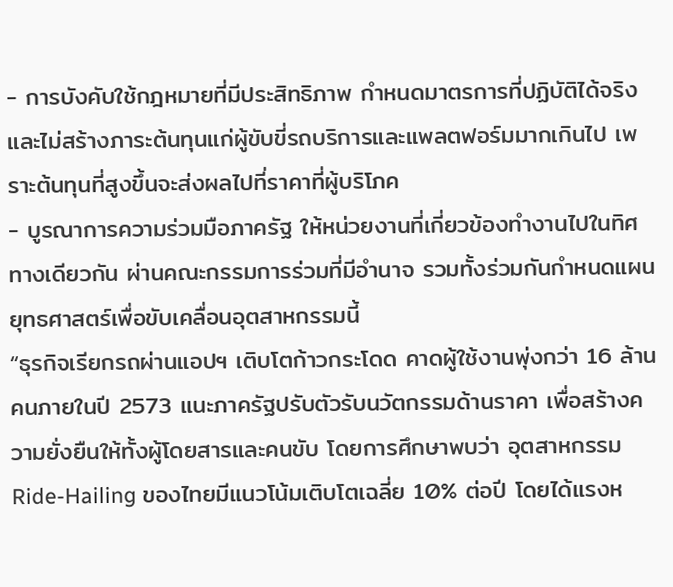- การบังคับใช้กฎหมายที่มีประสิทธิภาพ กำหนดมาตรการที่ปฏิบัติได้จริง และไม่สร้างภาระต้นทุนแก่ผู้ขับขี่รถบริการและแพลตฟอร์มมากเกินไป เพราะต้นทุนที่สูงขึ้นจะส่งผลไปที่ราคาที่ผู้บริโภค
- บูรณาการความร่วมมือภาครัฐ ให้หน่วยงานที่เกี่ยวข้องทำงานไปในทิศทางเดียวกัน ผ่านคณะกรรมการร่วมที่มีอำนาจ รวมทั้งร่วมกันกำหนดแผนยุทธศาสตร์เพื่อขับเคลื่อนอุตสาหกรรมนี้
“ธุรกิจเรียกรถผ่านแอปฯ เติบโตก้าวกระโดด คาดผู้ใช้งานพุ่งกว่า 16 ล้านคนภายในปี 2573 แนะภาครัฐปรับตัวรับนวัตกรรมด้านราคา เพื่อสร้างความยั่งยืนให้ทั้งผู้โดยสารและคนขับ โดยการศึกษาพบว่า อุตสาหกรรม Ride-Hailing ของไทยมีแนวโน้มเติบโตเฉลี่ย 10% ต่อปี โดยได้แรงห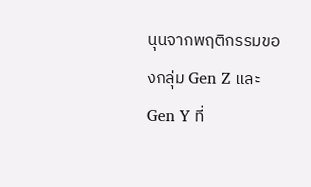นุนจากพฤติกรรมของกลุ่ม Gen Z และ Gen Y ที่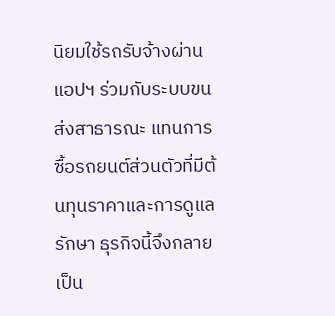นิยมใช้รถรับจ้างผ่านแอปฯ ร่วมกับระบบขนส่งสาธารณะ แทนการซื้อรถยนต์ส่วนตัวที่มีต้นทุนราคาและการดูแลรักษา ธุรกิจนี้จึงกลายเป็น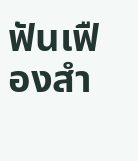ฟันเฟืองสำ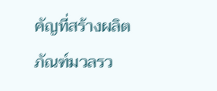คัญที่สร้างผลิตภัณฑ์มวลรว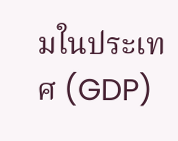มในประเทศ (GDP)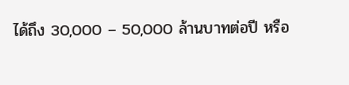ได้ถึง 30,000 – 50,000 ล้านบาทต่อปี หรือ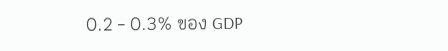0.2 - 0.3% ของ GDP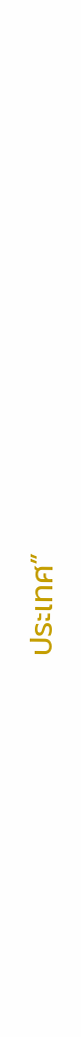ประเทศ”